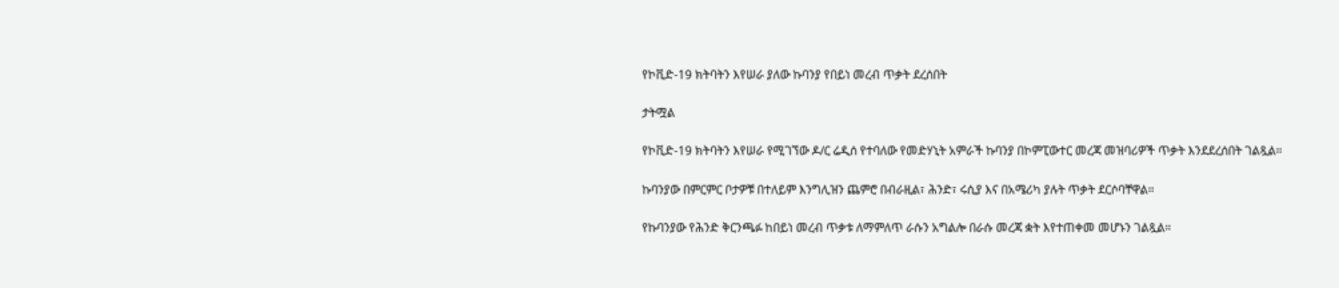የኮቪድ-19 ክትባትን እየሠራ ያለው ኩባንያ የበይነ መረብ ጥቃት ደረሰበት

ታትሟል

የኮቪድ-19 ክትባትን እየሠራ የሚገኘው ዶ/ር ሬዲሰ የተባለው የመድሃኒት አምራች ኩባንያ በኮምፒውተር መረጃ መዝባሪዎች ጥቃት እንደደረሰበት ገልጿል።

ኩባንያው በምርምር ቦታዎቹ በተለይም እንግሊዝን ጨምሮ በብራዚል፣ ሕንድ፣ ሩሲያ እና በአሜሪካ ያሉት ጥቃት ደርሶባቸዋል።

የኩባንያው የሕንድ ቅርንጫፉ ከበይነ መረብ ጥቃቱ ለማምለጥ ራሱን አግልሎ በራሱ መረጃ ቋት እየተጠቀመ መሆኑን ገልጿል።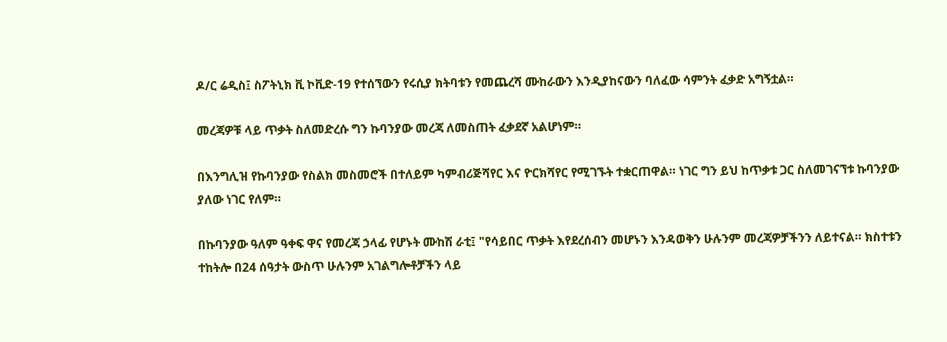ዶ/ር ሬዲስ፤ ስፖትኒክ ቪ ኮቪድ-19 የተሰኘውን የሩሲያ ክትባቱን የመጨረሻ ሙከራውን እንዲያከናውን ባለፈው ሳምንት ፈቃድ አግኝቷል።

መረጃዎቹ ላይ ጥቃት ስለመድረሱ ግን ኩባንያው መረጃ ለመስጠት ፈቃደኛ አልሆነም።

በእንግሊዝ የኩባንያው የስልክ መስመሮች በተለይም ካምብሪጅሻየር እና ዮርክሻየር የሚገኙት ተቋርጠዋል። ነገር ግን ይህ ከጥቃቱ ጋር ስለመገናኘቱ ኩባንያው ያለው ነገር የለም።

በኩባንያው ዓለም ዓቀፍ ዋና የመረጃ ኃላፊ የሆኑት ሙከሽ ራቲ፤ "የሳይበር ጥቃት እየደረሰብን መሆኑን እንዳወቅን ሁሉንም መረጃዎቻችንን ለይተናል። ክስተቱን ተከትሎ በ24 ሰዓታት ውስጥ ሁሉንም አገልግሎቶቻችን ላይ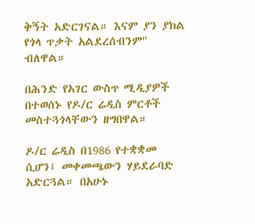ቅኝት አድርገናል። እናም ያን ያክል የጎላ ጥቃት አልደረሰብንም" ብለዋል።

በሕንድ የአገር ውስጥ ሚዲያዎች በተወሰኑ የዶ/ር ሬዲስ ምርቶች መስተጓጎላቸውን ዘግበዋል።

ዶ/ር ሬዲስ በ1986 የተቋቋመ ሲሆን፤ መቀመጫውን ሃይደራባድ አድርጓል። በአሁኑ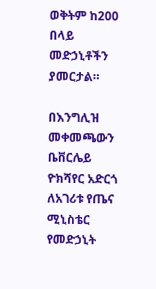ወቅትም ከ200 በላይ መድኃኒቶችን ያመርታል።

በእንግሊዝ መቀመጫውን ቤቨርሌይ ዮክሻየር አድርጎ ለአገሪቱ የጤና ሚኒስቴር የመድኃኒት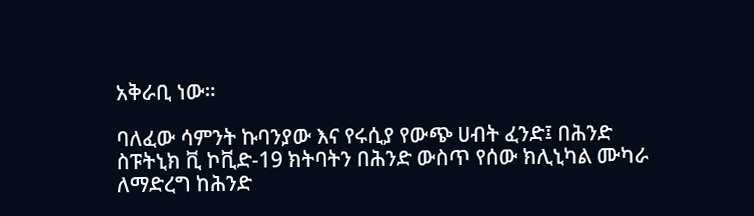አቅራቢ ነው።

ባለፈው ሳምንት ኩባንያው እና የሩሲያ የውጭ ሀብት ፈንድ፤ በሕንድ ስፑትኒክ ቪ ኮቪድ-19 ክትባትን በሕንድ ውስጥ የሰው ክሊኒካል ሙካራ ለማድረግ ከሕንድ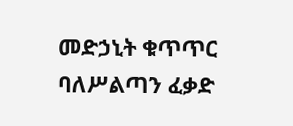መድኃኒት ቁጥጥር ባለሥልጣን ፈቃድ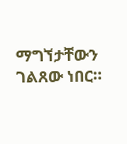ማግኘታቸውን ገልጸው ነበር።